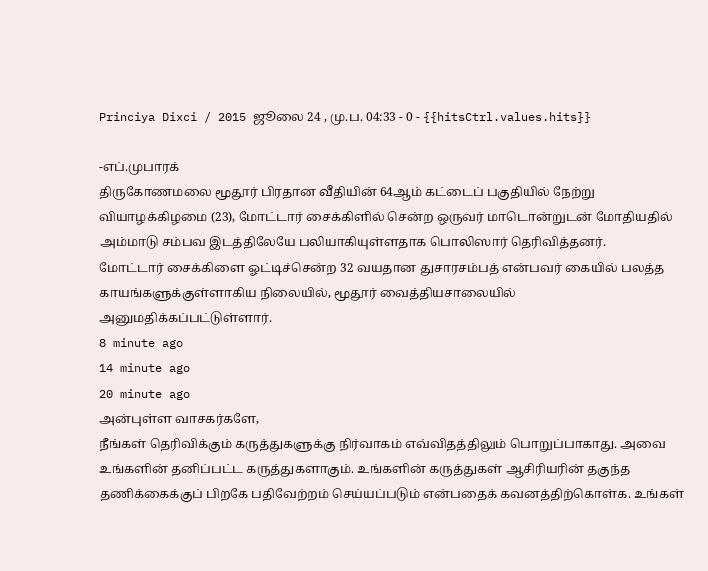Princiya Dixci / 2015 ஜூலை 24 , மு.ப. 04:33 - 0 - {{hitsCtrl.values.hits}}

-எப்.முபாரக்
திருகோணமலை மூதூர் பிரதான வீதியின் 64ஆம் கட்டைப் பகுதியில் நேற்று வியாழக்கிழமை (23), மோட்டார் சைக்கிளில் சென்ற ஒருவர் மாடொன்றுடன் மோதியதில் அம்மாடு சம்பவ இடத்திலேயே பலியாகியுள்ளதாக பொலிஸார் தெரிவித்தனர்.
மோட்டார் சைக்கிளை ஓட்டிச்சென்ற 32 வயதான துசாரசம்பத் என்பவர் கையில் பலத்த காயங்களுக்குள்ளாகிய நிலையில், மூதூர் வைத்தியசாலையில் அனுமதிக்கப்பட்டுள்ளார்.
8 minute ago
14 minute ago
20 minute ago
அன்புள்ள வாசகர்களே,
நீங்கள் தெரிவிக்கும் கருத்துகளுக்கு நிர்வாகம் எவ்விதத்திலும் பொறுப்பாகாது. அவை உங்களின் தனிப்பட்ட கருத்துகளாகும். உங்களின் கருத்துகள் ஆசிரியரின் தகுந்த தணிக்கைக்குப் பிறகே பதிவேற்றம் செய்யப்படும் என்பதைக் கவனத்திற்கொள்க. உங்கள்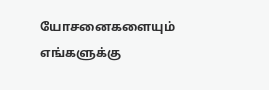யோசனைகளையும் எங்களுக்கு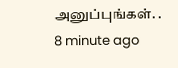அனுப்புங்கள். .
8 minute ago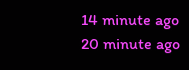14 minute ago
20 minute ago